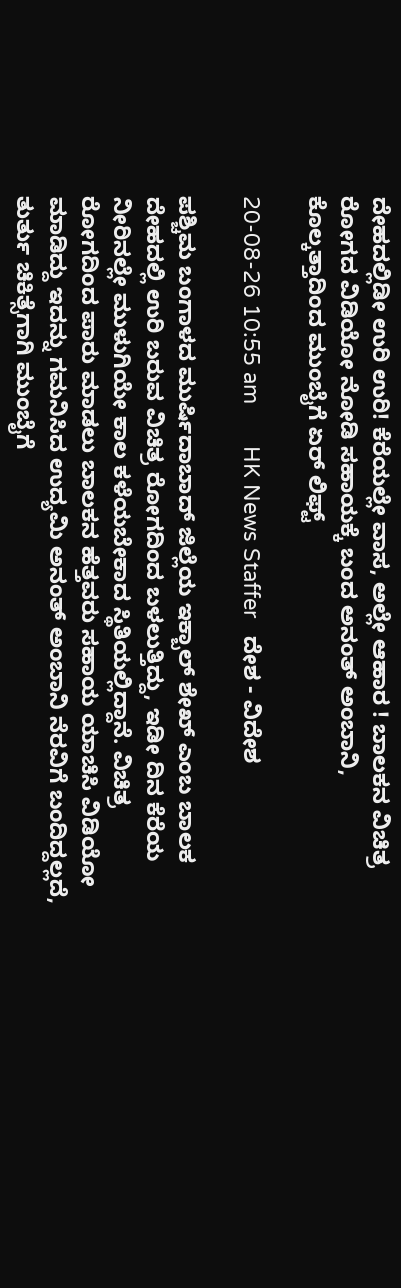ದೇಹದಲ್ಲಿಡೀ ಉರಿ ಉರಿ! ಕೆರೆಯಲ್ಲೇ ವಾಸ, ಅಲ್ಲೇ ಆಹಾರ ! ಬಾಲಕನ ವಿಚಿತ್ರ ರೋಗದ ವಿಡಿಯೋ ನೋಡಿ ಸಹಾಯಕ್ಕೆ ಬಂದ ಅನಂತ್ ಅಂಬಾನಿ, ಕೊಲ್ಕತ್ತಾದಿಂದ ಮುಂಬೈಗೆ ಏರ್ ಲಿಫ್ಟ್

20-08-26 10:55 am       HK News Staffer   ದೇಶ - ವಿದೇಶ

ಪಶ್ಚಿಮ ಬಂಗಾಳದ ಮುರ್ಷಿದಾಬಾದ್‌ ಜಿಲ್ಲೆಯ ಇಕ್ಬಾಲ್ ಶೇಖ್ ಎಂಬ ಬಾಲಕ ದೇಹದಲ್ಲಿ ಉರಿ ಬರುವ ವಿಚಿತ್ರ ರೋಗದಿಂದ ಬಳಲುತ್ತಿದ್ದು, ಇಡೀ ದಿನ ಕೆರೆಯ ನೀರಿನಲ್ಲೇ ಮುಳುಗಿಯೇ ಕಾಲ ಕಳೆಯಬೇಕಾದ ಸ್ಥಿತಿಯಲ್ಲಿದ್ದಾನೆ. ವಿಚಿತ್ರ ರೋಗದಿಂದ ಪಾರು ಮಾಡಲು ಬಾಲಕನ ಹೆತ್ತವರು ಸಹಾಯ ಯಾಚಿಸಿ ವಿಡಿಯೋ ಮಾಡಿದ್ದು ಇದನ್ನು ಗಮನಿಸಿದ ಉದ್ಯಮಿ ಅನಂತ್ ಅಂಬಾನಿ ನೆರವಿಗೆ ಬಂದಿದ್ದಲ್ಲದೆ, ತುರ್ತು ಚಿಕಿತ್ಸೆಗಾಗಿ ಮುಂಬೈಗೆ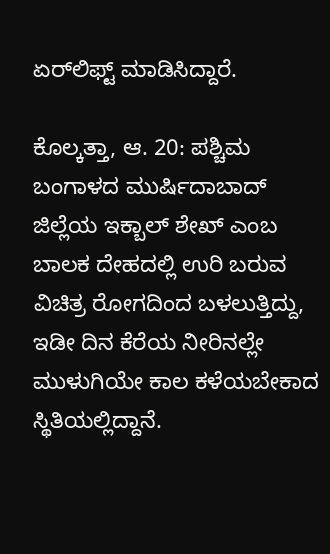ಏರ್‌ಲಿಫ್ಟ್ ಮಾಡಿಸಿದ್ದಾರೆ.

ಕೊಲ್ಕತ್ತಾ, ಆ. 20: ಪಶ್ಚಿಮ ಬಂಗಾಳದ ಮುರ್ಷಿದಾಬಾದ್‌ ಜಿಲ್ಲೆಯ ಇಕ್ಬಾಲ್ ಶೇಖ್ ಎಂಬ ಬಾಲಕ ದೇಹದಲ್ಲಿ ಉರಿ ಬರುವ ವಿಚಿತ್ರ ರೋಗದಿಂದ ಬಳಲುತ್ತಿದ್ದು, ಇಡೀ ದಿನ ಕೆರೆಯ ನೀರಿನಲ್ಲೇ ಮುಳುಗಿಯೇ ಕಾಲ ಕಳೆಯಬೇಕಾದ ಸ್ಥಿತಿಯಲ್ಲಿದ್ದಾನೆ.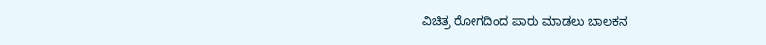ವಿಚಿತ್ರ ರೋಗದಿಂದ ಪಾರು ಮಾಡಲು ಬಾಲಕನ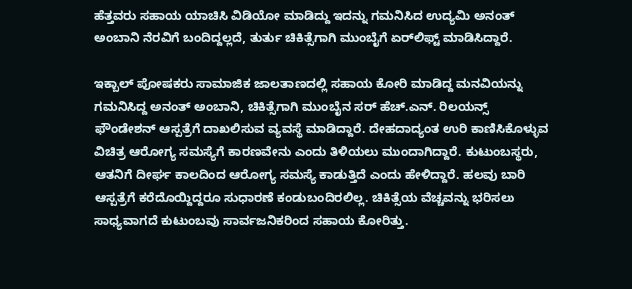ಹೆತ್ತವರು ಸಹಾಯ ಯಾಚಿಸಿ ವಿಡಿಯೋ ಮಾಡಿದ್ದು ಇದನ್ನು ಗಮನಿಸಿದ ಉದ್ಯಮಿ ಅನಂತ್ ಅಂಬಾನಿ ನೆರವಿಗೆ ಬಂದಿದ್ದಲ್ಲದೆ, ತುರ್ತು ಚಿಕಿತ್ಸೆಗಾಗಿ ಮುಂಬೈಗೆ ಏರ್‌ಲಿಫ್ಟ್ ಮಾಡಿಸಿದ್ದಾರೆ.

ಇಕ್ಬಾಲ್‌ ಪೋಷಕರು ಸಾಮಾಜಿಕ ಜಾಲತಾಣದಲ್ಲಿ ಸಹಾಯ ಕೋರಿ ಮಾಡಿದ್ದ ಮನವಿಯನ್ನು ಗಮನಿಸಿದ್ದ ಅನಂತ್ ಅಂಬಾನಿ, ಚಿಕಿತ್ಸೆಗಾಗಿ ಮುಂಬೈನ ಸರ್ ಹೆಚ್.ಎನ್. ರಿಲಯನ್ಸ್ ಫೌಂಡೇಶನ್ ಆಸ್ಪತ್ರೆಗೆ ದಾಖಲಿಸುವ ವ್ಯವಸ್ಥೆ ಮಾಡಿದ್ದಾರೆ. ದೇಹದಾದ್ಯಂತ ಉರಿ ಕಾಣಿಸಿಕೊಳ್ಳುವ ವಿಚಿತ್ರ ಆರೋಗ್ಯ ಸಮಸ್ಯೆಗೆ ಕಾರಣವೇನು ಎಂದು ತಿಳಿಯಲು ಮುಂದಾಗಿದ್ದಾರೆ. ಕುಟುಂಬಸ್ಥರು, ಆತನಿಗೆ ದೀರ್ಘ ಕಾಲದಿಂದ ಆರೋಗ್ಯ ಸಮಸ್ಯೆ ಕಾಡುತ್ತಿದೆ ಎಂದು ಹೇಳಿದ್ದಾರೆ. ಹಲವು ಬಾರಿ ಆಸ್ಪತ್ರೆಗೆ ಕರೆದೊಯ್ದಿದ್ದರೂ ಸುಧಾರಣೆ ಕಂಡುಬಂದಿರಲಿಲ್ಲ. ಚಿಕಿತ್ಸೆಯ ವೆಚ್ಚವನ್ನು ಭರಿಸಲು ಸಾಧ್ಯವಾಗದೆ ಕುಟುಂಬವು ಸಾರ್ವಜನಿಕರಿಂದ ಸಹಾಯ ಕೋರಿತ್ತು.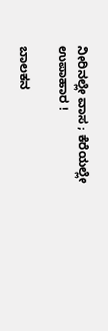ನೀರಿನಲ್ಲೇ ವಾಸ ; ಕೆರೆಯಲ್ಲೇ ಉಪಾಹಾರ !

ಬಾಲಕನ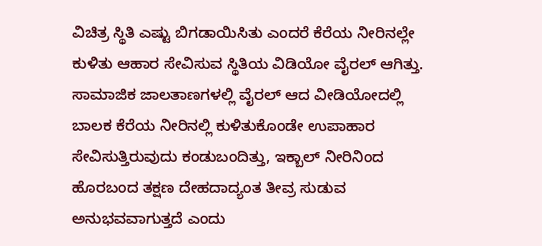ವಿಚಿತ್ರ ಸ್ಥಿತಿ ಎಷ್ಟು ಬಿಗಡಾಯಿಸಿತು ಎಂದರೆ ಕೆರೆಯ ನೀರಿನಲ್ಲೇ ಕುಳಿತು ಆಹಾರ ಸೇವಿಸುವ ಸ್ಥಿತಿಯ ವಿಡಿಯೋ ವೈರಲ್ ಆಗಿತ್ತು. ಸಾಮಾಜಿಕ ಜಾಲತಾಣಗಳಲ್ಲಿ ವೈರಲ್ ಆದ ವೀಡಿಯೋದಲ್ಲಿ ಬಾಲಕ ಕೆರೆಯ ನೀರಿನಲ್ಲಿ ಕುಳಿತುಕೊಂಡೇ ಉಪಾಹಾರ ಸೇವಿಸುತ್ತಿರುವುದು ಕಂಡುಬಂದಿತ್ತು, ಇಕ್ಬಾಲ್ ನೀರಿನಿಂದ ಹೊರಬಂದ ತಕ್ಷಣ ದೇಹದಾದ್ಯಂತ ತೀವ್ರ ಸುಡುವ ಅನುಭವವಾಗುತ್ತದೆ ಎಂದು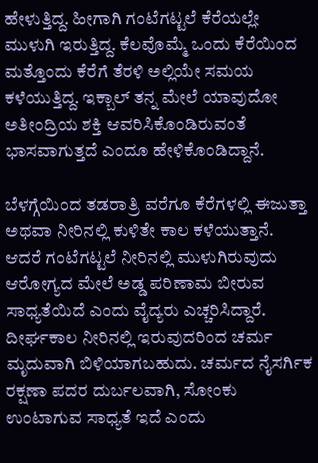ಹೇಳುತ್ತಿದ್ದ. ಹೀಗಾಗಿ ಗಂಟೆಗಟ್ಟಲೆ ಕೆರೆಯಲ್ಲೇ ಮುಳುಗಿ ಇರುತ್ತಿದ್ದ. ಕೆಲವೊಮ್ಮೆ ಒಂದು ಕೆರೆಯಿಂದ ಮತ್ತೊಂದು ಕೆರೆಗೆ ತೆರಳಿ ಅಲ್ಲಿಯೇ ಸಮಯ ಕಳೆಯುತ್ತಿದ್ದ. ಇಕ್ಬಾಲ್ ತನ್ನ ಮೇಲೆ ಯಾವುದೋ ಅತೀಂದ್ರಿಯ ಶಕ್ತಿ ಆವರಿಸಿಕೊಂಡಿರುವಂತೆ ಭಾಸವಾಗುತ್ತದೆ ಎಂದೂ ಹೇಳಿಕೊಂಡಿದ್ದಾನೆ.

ಬೆಳಗ್ಗೆಯಿಂದ ತಡರಾತ್ರಿ ವರೆಗೂ ಕೆರೆಗಳಲ್ಲಿ ಈಜುತ್ತಾ ಅಥವಾ ನೀರಿನಲ್ಲಿ ಕುಳಿತೇ ಕಾಲ ಕಳೆಯುತ್ತಾನೆ. ಆದರೆ ಗಂಟೆಗಟ್ಟಲೆ ನೀರಿನಲ್ಲಿ ಮುಳುಗಿರುವುದು ಆರೋಗ್ಯದ ಮೇಲೆ ಅಡ್ಡ ಪರಿಣಾಮ ಬೀರುವ ಸಾಧ್ಯತೆಯಿದೆ ಎಂದು ವೈದ್ಯರು ಎಚ್ಚರಿಸಿದ್ದಾರೆ. ದೀರ್ಘಕಾಲ ನೀರಿನಲ್ಲಿ ಇರುವುದರಿಂದ ಚರ್ಮ ಮೃದುವಾಗಿ ಬಿಳಿಯಾಗಬಹುದು. ಚರ್ಮದ ನೈಸರ್ಗಿಕ ರಕ್ಷಣಾ ಪದರ ದುರ್ಬಲವಾಗಿ, ಸೋಂಕು ಉಂಟಾಗುವ ಸಾಧ್ಯತೆ ಇದೆ ಎಂದು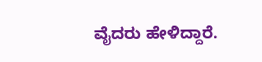ವೈದರು ಹೇಳಿದ್ದಾರೆ.